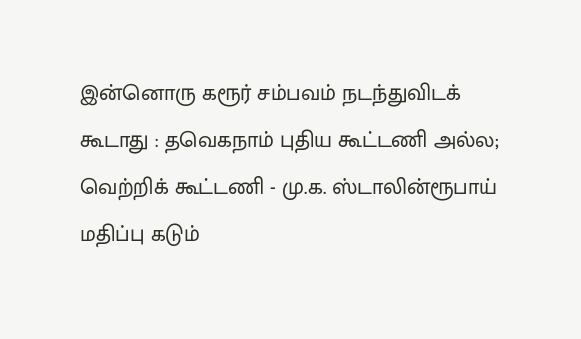இன்னொரு கரூர் சம்பவம் நடந்துவிடக் கூடாது : தவெகநாம் புதிய கூட்டணி அல்ல; வெற்றிக் கூட்டணி - மு.க. ஸ்டாலின்ரூபாய் மதிப்பு கடும்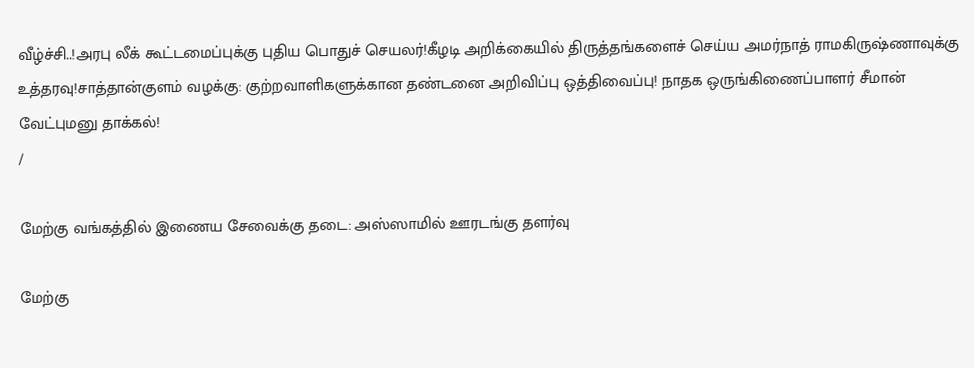வீழ்ச்சி..!அரபு லீக் கூட்டமைப்புக்கு புதிய பொதுச் செயலர்!கீழடி அறிக்கையில் திருத்தங்களைச் செய்ய அமர்நாத் ராமகிருஷ்ணாவுக்கு உத்தரவு!சாத்தான்குளம் வழக்கு: குற்றவாளிகளுக்கான தண்டனை அறிவிப்பு ஒத்திவைப்பு! நாதக ஒருங்கிணைப்பாளர் சீமான் வேட்புமனு தாக்கல்!
/

மேற்கு வங்கத்தில் இணைய சேவைக்கு தடை: அஸ்ஸாமில் ஊரடங்கு தளர்வு

மேற்கு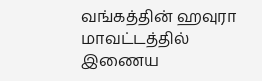வங்கத்தின் ஹவுரா மாவட்டத்தில் இணைய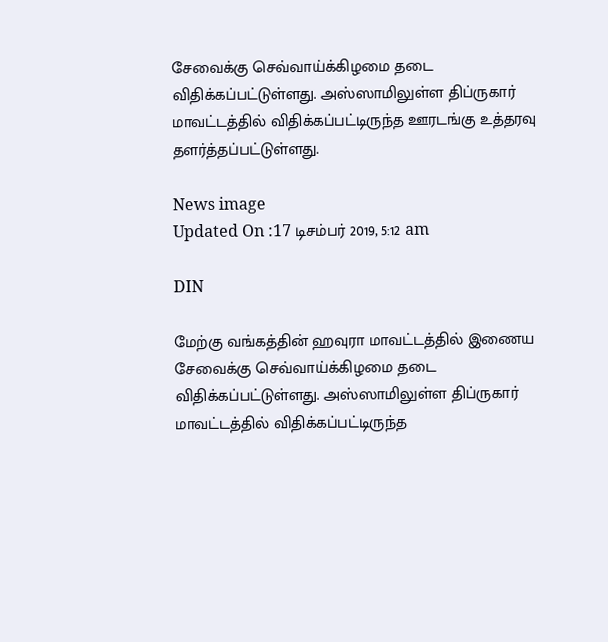சேவைக்கு செவ்வாய்க்கிழமை தடை விதிக்கப்பட்டுள்ளது. அஸ்ஸாமிலுள்ள திப்ருகார் மாவட்டத்தில் விதிக்கப்பட்டிருந்த ஊரடங்கு உத்தரவு தளர்த்தப்பட்டுள்ளது.

News image
Updated On :17 டிசம்பர் 2019, 5:12 am

DIN

மேற்கு வங்கத்தின் ஹவுரா மாவட்டத்தில் இணைய சேவைக்கு செவ்வாய்க்கிழமை தடை விதிக்கப்பட்டுள்ளது. அஸ்ஸாமிலுள்ள திப்ருகார் மாவட்டத்தில் விதிக்கப்பட்டிருந்த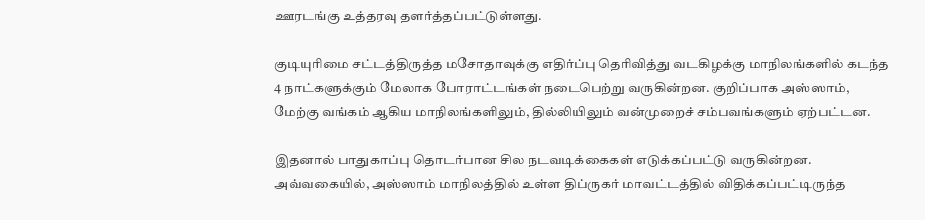ஊரடங்கு உத்தரவு தளர்த்தப்பட்டுள்ளது.

குடியுரிமை சட்டத்திருத்த மசோதாவுக்கு எதிர்ப்பு தெரிவித்து வடகிழக்கு மாநிலங்களில் கடந்த 4 நாட்களுக்கும் மேலாக போராட்டங்கள் நடைபெற்று வருகின்றன. குறிப்பாக அஸ்ஸாம், மேற்கு வங்கம் ஆகிய மாநிலங்களிலும், தில்லியிலும் வன்முறைச் சம்பவங்களும் ஏற்பட்டன.

இதனால் பாதுகாப்பு தொடர்பான சில நடவடிக்கைகள் எடுக்கப்பட்டு வருகின்றன. அவ்வகையில், அஸ்ஸாம் மாநிலத்தில் உள்ள திப்ருகர் மாவட்டத்தில் விதிக்கப்பட்டிருந்த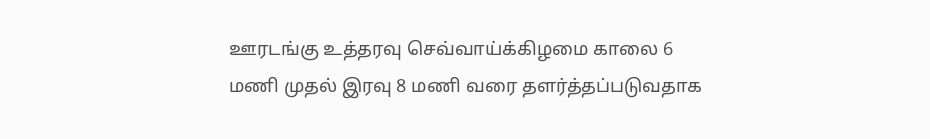ஊரடங்கு உத்தரவு செவ்வாய்க்கிழமை காலை 6 மணி முதல் இரவு 8 மணி வரை தளர்த்தப்படுவதாக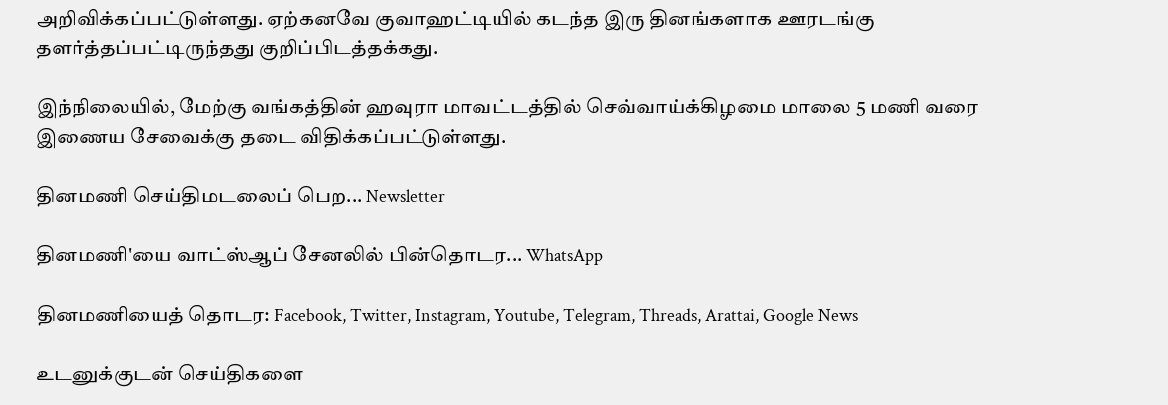அறிவிக்கப்பட்டுள்ளது. ஏற்கனவே குவாஹட்டியில் கடந்த இரு தினங்களாக ஊரடங்கு தளர்த்தப்பட்டிருந்தது குறிப்பிடத்தக்கது.

இந்நிலையில், மேற்கு வங்கத்தின் ஹவுரா மாவட்டத்தில் செவ்வாய்க்கிழமை மாலை 5 மணி வரை இணைய சேவைக்கு தடை விதிக்கப்பட்டுள்ளது.

தினமணி செய்திமடலைப் பெற... Newsletter

தினமணி'யை வாட்ஸ்ஆப் சேனலில் பின்தொடர... WhatsApp

தினமணியைத் தொடர: Facebook, Twitter, Instagram, Youtube, Telegram, Threads, Arattai, Google News

உடனுக்குடன் செய்திகளை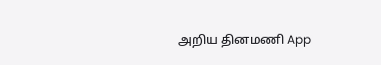அறிய தினமணி App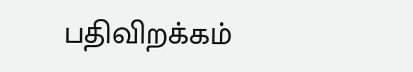பதிவிறக்கம்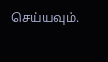செய்யவும்.